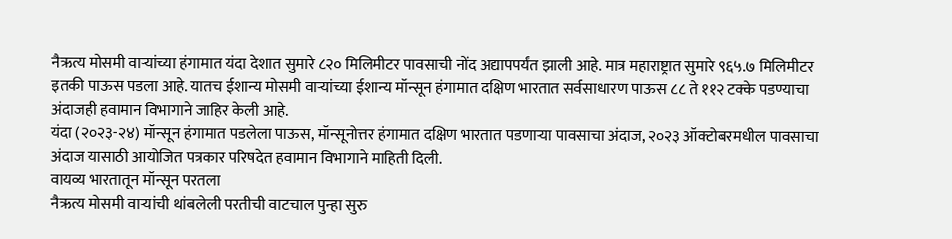नैऋत्य मोसमी वाऱ्यांच्या हंगामात यंदा देशात सुमारे ८२० मिलिमीटर पावसाची नोंद अद्यापपर्यंत झाली आहे. मात्र महाराष्ट्रात सुमारे ९६५.७ मिलिमीटर इतकी पाऊस पडला आहे. यातच ईशान्य मोसमी वाऱ्यांच्या ईशान्य मॉन्सून हंगामात दक्षिण भारतात सर्वसाधारण पाऊस ८८ ते ११२ टक्के पडण्याचा अंदाजही हवामान विभागाने जाहिर केली आहे.
यंदा (२०२३-२४) मॉन्सून हंगामात पडलेला पाऊस, मॉन्सूनोत्तर हंगामात दक्षिण भारतात पडणाऱ्या पावसाचा अंदाज, २०२३ ऑक्टोबरमधील पावसाचा अंदाज यासाठी आयोजित पत्रकार परिषदेत हवामान विभागाने माहिती दिली.
वायव्य भारतातून मॉन्सून परतला
नैऋत्य मोसमी वाऱ्यांची थांबलेली परतीची वाटचाल पुन्हा सुरु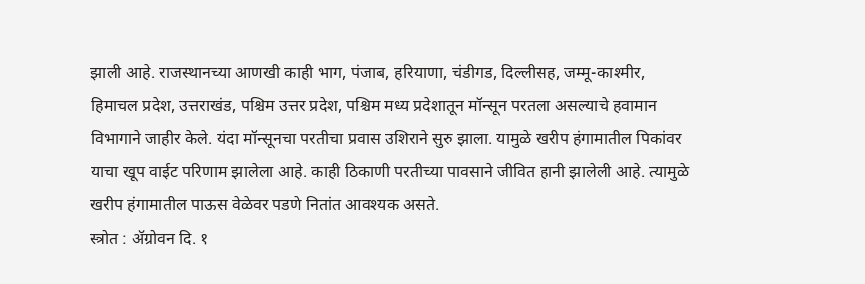झाली आहे. राजस्थानच्या आणखी काही भाग, पंजाब, हरियाणा, चंडीगड, दिल्लीसह, जम्मू-काश्मीर, हिमाचल प्रदेश, उत्तराखंड, पश्चिम उत्तर प्रदेश, पश्चिम मध्य प्रदेशातून मॉन्सून परतला असल्याचे हवामान विभागाने जाहीर केले. यंदा मॉन्सूनचा परतीचा प्रवास उशिराने सुरु झाला. यामुळे खरीप हंगामातील पिकांवर याचा खूप वाईट परिणाम झालेला आहे. काही ठिकाणी परतीच्या पावसाने जीवित हानी झालेली आहे. त्यामुळे खरीप हंगामातील पाऊस वेळेवर पडणे नितांत आवश्यक असते.
स्त्रोत : ॲग्रोवन दि. १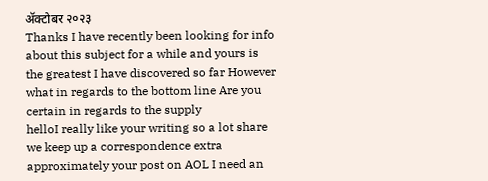ॲक्टोबर २०२३
Thanks I have recently been looking for info about this subject for a while and yours is the greatest I have discovered so far However what in regards to the bottom line Are you certain in regards to the supply
helloI really like your writing so a lot share we keep up a correspondence extra approximately your post on AOL I need an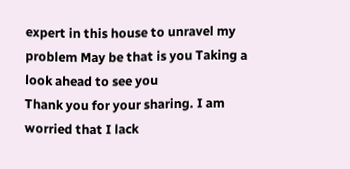expert in this house to unravel my problem May be that is you Taking a look ahead to see you
Thank you for your sharing. I am worried that I lack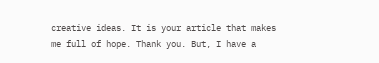creative ideas. It is your article that makes me full of hope. Thank you. But, I have a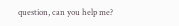question, can you help me?